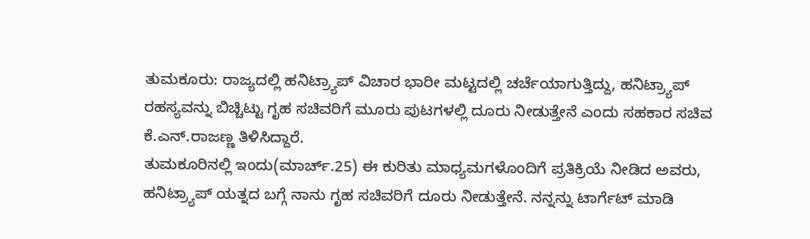ತುಮಕೂರು: ರಾಜ್ಯದಲ್ಲಿ ಹನಿಟ್ರ್ಯಾಪ್ ವಿಚಾರ ಭಾರೀ ಮಟ್ಟದಲ್ಲಿ ಚರ್ಚೆಯಾಗುತ್ತಿದ್ದು, ಹನಿಟ್ರ್ಯಾಪ್ ರಹಸ್ಯವನ್ನು ಬಿಚ್ಚಿಟ್ಟು ಗೃಹ ಸಚಿವರಿಗೆ ಮೂರು ಪುಟಗಳಲ್ಲಿ ದೂರು ನೀಡುತ್ತೇನೆ ಎಂದು ಸಹಕಾರ ಸಚಿವ ಕೆ.ಎನ್.ರಾಜಣ್ಣ ತಿಳಿಸಿದ್ದಾರೆ.
ತುಮಕೂರಿನಲ್ಲಿ ಇಂದು(ಮಾರ್ಚ್.25) ಈ ಕುರಿತು ಮಾಧ್ಯಮಗಳೊಂದಿಗೆ ಪ್ರತಿಕ್ರಿಯೆ ನೀಡಿದ ಅವರು, ಹನಿಟ್ರ್ಯಾಪ್ ಯತ್ನದ ಬಗ್ಗೆ ನಾನು ಗೃಹ ಸಚಿವರಿಗೆ ದೂರು ನೀಡುತ್ತೇನೆ. ನನ್ನನ್ನು ಟಾರ್ಗೆಟ್ ಮಾಡಿ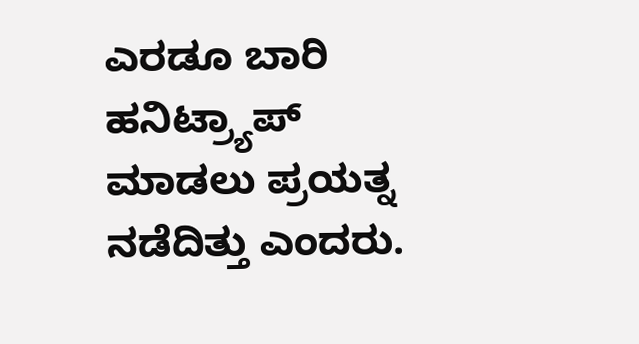ಎರಡೂ ಬಾರಿ ಹನಿಟ್ರ್ಯಾಪ್ ಮಾಡಲು ಪ್ರಯತ್ನ ನಡೆದಿತ್ತು ಎಂದರು.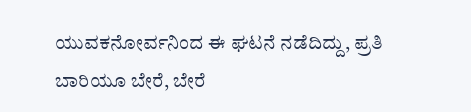ಯುವಕನೋರ್ವನಿಂದ ಈ ಘಟನೆ ನಡೆದಿದ್ದು, ಪ್ರತಿ ಬಾರಿಯೂ ಬೇರೆ, ಬೇರೆ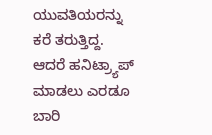ಯುವತಿಯರನ್ನು ಕರೆ ತರುತ್ತಿದ್ದ. ಆದರೆ ಹನಿಟ್ರ್ಯಾಪ್ ಮಾಡಲು ಎರಡೂ ಬಾರಿ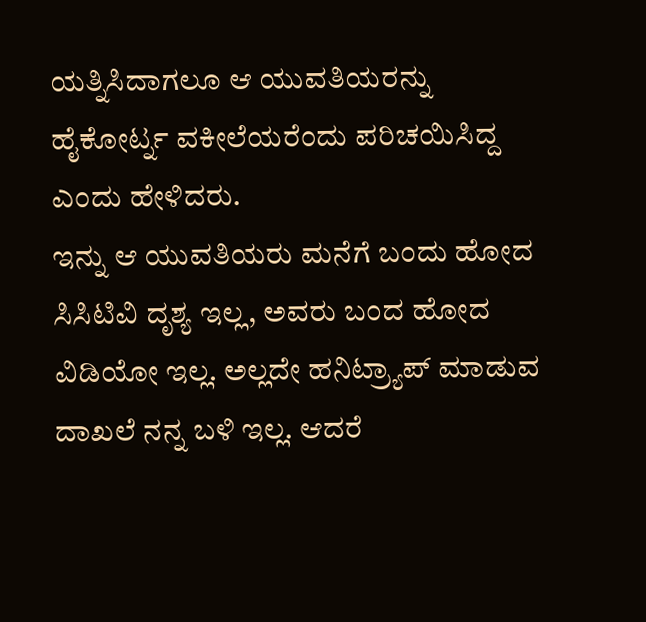ಯತ್ನಿಸಿದಾಗಲೂ ಆ ಯುವತಿಯರನ್ನು ಹೈಕೋರ್ಟ್ನ ವಕೀಲೆಯರೆಂದು ಪರಿಚಯಿಸಿದ್ದ ಎಂದು ಹೇಳಿದರು.
ಇನ್ನು ಆ ಯುವತಿಯರು ಮನೆಗೆ ಬಂದು ಹೋದ ಸಿಸಿಟಿವಿ ದೃಶ್ಯ ಇಲ್ಲ, ಅವರು ಬಂದ ಹೋದ ವಿಡಿಯೋ ಇಲ್ಲ. ಅಲ್ಲದೇ ಹನಿಟ್ರ್ಯಾಪ್ ಮಾಡುವ ದಾಖಲೆ ನನ್ನ ಬಳಿ ಇಲ್ಲ. ಆದರೆ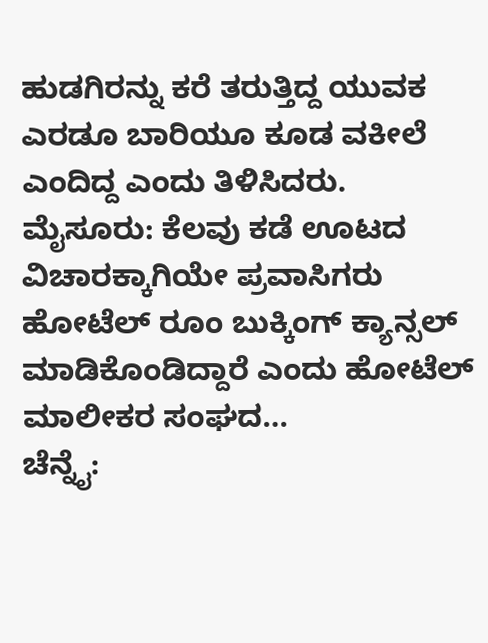ಹುಡಗಿರನ್ನು ಕರೆ ತರುತ್ತಿದ್ದ ಯುವಕ ಎರಡೂ ಬಾರಿಯೂ ಕೂಡ ವಕೀಲೆ ಎಂದಿದ್ದ ಎಂದು ತಿಳಿಸಿದರು.
ಮೈಸೂರು: ಕೆಲವು ಕಡೆ ಊಟದ ವಿಚಾರಕ್ಕಾಗಿಯೇ ಪ್ರವಾಸಿಗರು ಹೋಟೆಲ್ ರೂಂ ಬುಕ್ಕಿಂಗ್ ಕ್ಯಾನ್ಸಲ್ ಮಾಡಿಕೊಂಡಿದ್ದಾರೆ ಎಂದು ಹೋಟೆಲ್ ಮಾಲೀಕರ ಸಂಘದ…
ಚೆನ್ನೈ: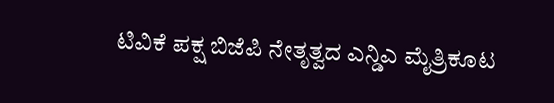ಟಿವಿಕೆ ಪಕ್ಷ ಬಿಜೆಪಿ ನೇತೃತ್ವದ ಎನ್ಡಿಎ ಮೈತ್ರಿಕೂಟ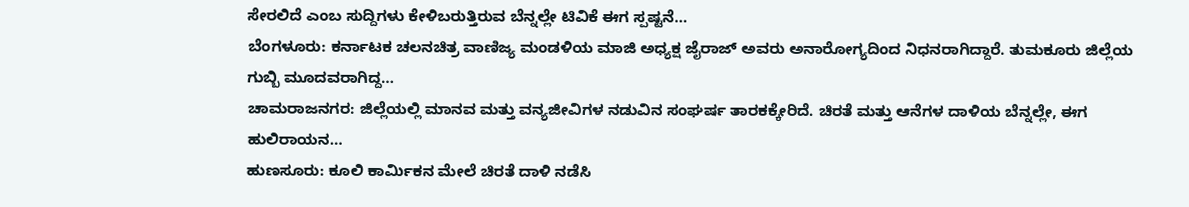ಸೇರಲಿದೆ ಎಂಬ ಸುದ್ದಿಗಳು ಕೇಳಿಬರುತ್ತಿರುವ ಬೆನ್ನಲ್ಲೇ ಟಿವಿಕೆ ಈಗ ಸ್ಪಷ್ಟನೆ…
ಬೆಂಗಳೂರು: ಕರ್ನಾಟಕ ಚಲನಚಿತ್ರ ವಾಣಿಜ್ಯ ಮಂಡಳಿಯ ಮಾಜಿ ಅಧ್ಯಕ್ಷ ಜೈರಾಜ್ ಅವರು ಅನಾರೋಗ್ಯದಿಂದ ನಿಧನರಾಗಿದ್ದಾರೆ. ತುಮಕೂರು ಜಿಲ್ಲೆಯ ಗುಬ್ಬಿ ಮೂದವರಾಗಿದ್ದ…
ಚಾಮರಾಜನಗರ: ಜಿಲ್ಲೆಯಲ್ಲಿ ಮಾನವ ಮತ್ತು ವನ್ಯಜೀವಿಗಳ ನಡುವಿನ ಸಂಘರ್ಷ ತಾರಕಕ್ಕೇರಿದೆ. ಚಿರತೆ ಮತ್ತು ಆನೆಗಳ ದಾಳಿಯ ಬೆನ್ನಲ್ಲೇ, ಈಗ ಹುಲಿರಾಯನ…
ಹುಣಸೂರು: ಕೂಲಿ ಕಾರ್ಮಿಕನ ಮೇಲೆ ಚಿರತೆ ದಾಳಿ ನಡೆಸಿ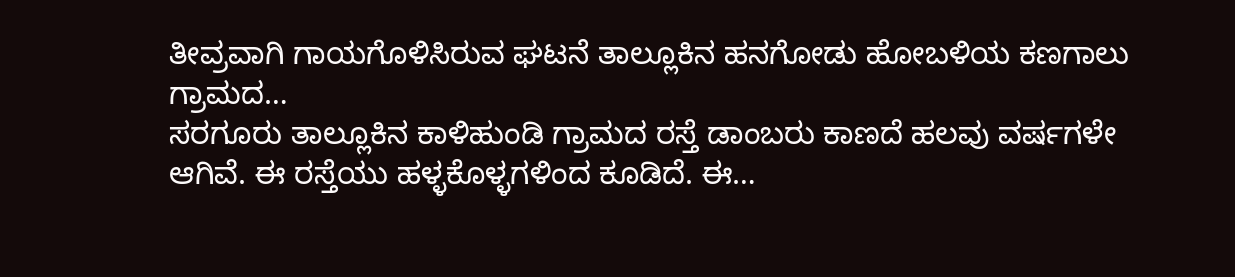ತೀವ್ರವಾಗಿ ಗಾಯಗೊಳಿಸಿರುವ ಘಟನೆ ತಾಲ್ಲೂಕಿನ ಹನಗೋಡು ಹೋಬಳಿಯ ಕಣಗಾಲು ಗ್ರಾಮದ…
ಸರಗೂರು ತಾಲ್ಲೂಕಿನ ಕಾಳಿಹುಂಡಿ ಗ್ರಾಮದ ರಸ್ತೆ ಡಾಂಬರು ಕಾಣದೆ ಹಲವು ವರ್ಷಗಳೇ ಆಗಿವೆ. ಈ ರಸ್ತೆಯು ಹಳ್ಳಕೊಳ್ಳಗಳಿಂದ ಕೂಡಿದೆ. ಈ…